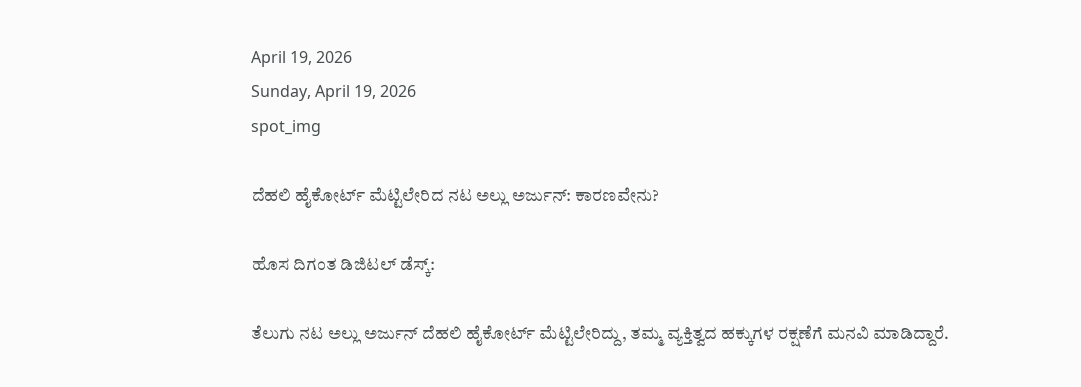April 19, 2026
Sunday, April 19, 2026
spot_img

ದೆಹಲಿ ಹೈಕೋರ್ಟ್ ಮೆಟ್ಟಿಲೇರಿದ ನಟ ಅಲ್ಲು ಅರ್ಜುನ್: ಕಾರಣವೇನು?

ಹೊಸ ದಿಗಂತ ಡಿಜಿಟಲ್ ಡೆಸ್ಕ್:

ತೆಲುಗು ನಟ ಅಲ್ಲು ಅರ್ಜುನ್ ದೆಹಲಿ ಹೈಕೋರ್ಟ್ ಮೆಟ್ಟಿಲೇರಿದ್ದು, ತಮ್ಮ ವ್ಯಕ್ತಿತ್ವದ ಹಕ್ಕುಗಳ ರಕ್ಷಣೆಗೆ ಮನವಿ ಮಾಡಿದ್ದಾರೆ.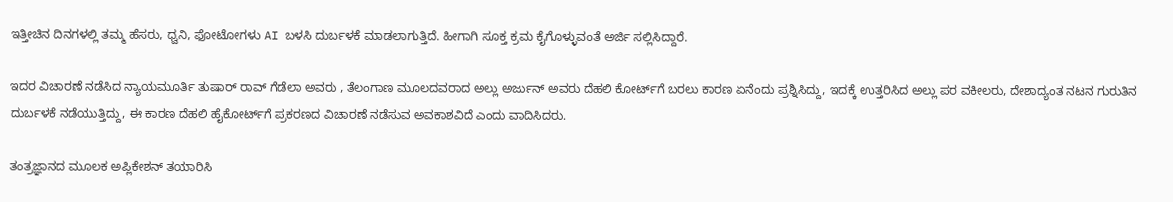ಇತ್ತೀಚಿನ ದಿನಗಳಲ್ಲಿ ತಮ್ಮ ಹೆಸರು, ಧ್ವನಿ, ಫೋಟೋಗಳು AI ಬಳಸಿ ದುರ್ಬಳಕೆ ಮಾಡಲಾಗುತ್ತಿದೆ. ಹೀಗಾಗಿ ಸೂಕ್ತ ಕ್ರಮ ಕೈಗೊಳ್ಳುವಂತೆ ಅರ್ಜಿ ಸಲ್ಲಿಸಿದ್ದಾರೆ.

ಇದರ ವಿಚಾರಣೆ ನಡೆಸಿದ ನ್ಯಾಯಮೂರ್ತಿ ತುಷಾರ್ ರಾವ್ ಗೆಡೆಲಾ ಅವರು , ತೆಲಂಗಾಣ ಮೂಲದವರಾದ ಅಲ್ಲು ಅರ್ಜುನ್ ಅವರು ದೆಹಲಿ ಕೋರ್ಟ್‌ಗೆ ಬರಲು ಕಾರಣ ಏನೆಂದು ಪ್ರಶ್ನಿಸಿದ್ದು, ಇದಕ್ಕೆ ಉತ್ತರಿಸಿದ ಅಲ್ಲು ಪರ ವಕೀಲರು, ದೇಶಾದ್ಯಂತ ನಟನ ಗುರುತಿನ ದುರ್ಬಳಕೆ ನಡೆಯುತ್ತಿದ್ದು, ಈ ಕಾರಣ ದೆಹಲಿ ಹೈಕೋರ್ಟ್‌ಗೆ ಪ್ರಕರಣದ ವಿಚಾರಣೆ ನಡೆಸುವ ಅವಕಾಶವಿದೆ ಎಂದು ವಾದಿಸಿದರು.

ತಂತ್ರಜ್ಞಾನದ ಮೂಲಕ ಅಪ್ಲಿಕೇಶನ್ ತಯಾರಿಸಿ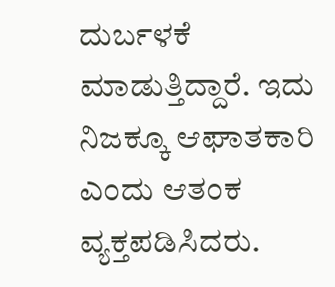ದುರ್ಬಳಕೆ ಮಾಡುತ್ತಿದ್ದಾರೆ. ಇದು ನಿಜಕ್ಕೂ ಆಘಾತಕಾರಿ ಎಂದು ಆತಂಕ ವ್ಯಕ್ತಪಡಿಸಿದರು.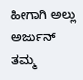ಹೀಗಾಗಿ ಅಲ್ಲು ಅರ್ಜುನ್ ತಮ್ಮ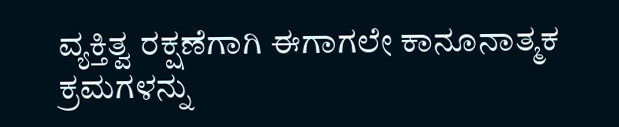ವ್ಯಕ್ತಿತ್ವ ರಕ್ಷಣೆಗಾಗಿ ಈಗಾಗಲೇ ಕಾನೂನಾತ್ಮಕ ಕ್ರಮಗಳನ್ನು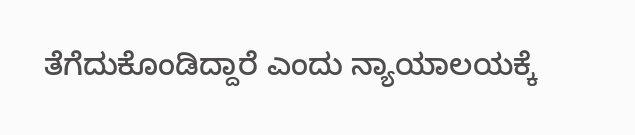ತೆಗೆದುಕೊಂಡಿದ್ದಾರೆ ಎಂದು ನ್ಯಾಯಾಲಯಕ್ಕೆ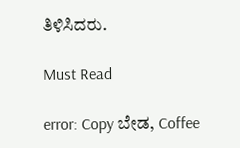ತಿಳಿಸಿದರು.

Must Read

error: Copy ಬೇಡ, Coffee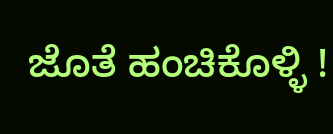ಜೊತೆ ಹಂಚಿಕೊಳ್ಳಿ !